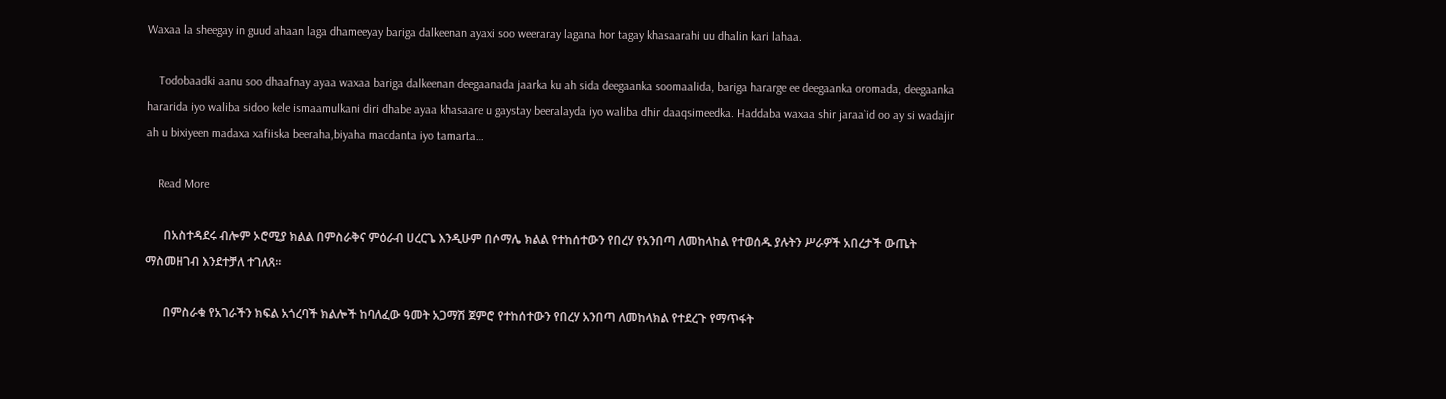Waxaa la sheegay in guud ahaan laga dhameeyay bariga dalkeenan ayaxi soo weeraray lagana hor tagay khasaarahi uu dhalin kari lahaa.

    Todobaadki aanu soo dhaafnay ayaa waxaa bariga dalkeenan deegaanada jaarka ku ah sida deegaanka soomaalida, bariga hararge ee deegaanka oromada, deegaanka hararida iyo waliba sidoo kele ismaamulkani diri dhabe ayaa khasaare u gaystay beeralayda iyo waliba dhir daaqsimeedka. Haddaba waxaa shir jaraa`id oo ay si wadajir ah u bixiyeen madaxa xafiiska beeraha,biyaha macdanta iyo tamarta…

    Read More

      በአስተዳደሩ ብሎም ኦሮሚያ ክልል በምስራቅና ምዕራብ ሀረርጌ እንዲሁም በሶማሌ ክልል የተከሰተውን የበረሃ የአንበጣ ለመከላከል የተወሰዱ ያሉትን ሥራዎች አበረታች ውጤት ማስመዘገብ እንደተቻለ ተገለጸ፡፡

      በምስራቁ የአገራችን ክፍል አጎረባች ክልሎች ከባለፈው ዓመት አጋማሽ ጀምሮ የተከሰተውን የበረሃ አንበጣ ለመከላክል የተደረጉ የማጥፋት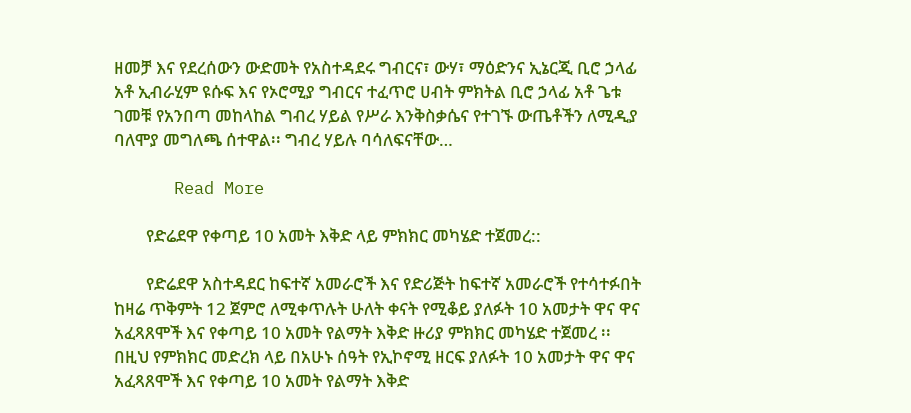ዘመቻ እና የደረሰውን ውድመት የአስተዳደሩ ግብርና፣ ውሃ፣ ማዕድንና ኢኔርጂ ቢሮ ኃላፊ አቶ ኢብራሂም ዩሱፍ እና የኦሮሚያ ግብርና ተፈጥሮ ሀብት ምክትል ቢሮ ኃላፊ አቶ ጌቱ ገመቹ የአንበጣ መከላከል ግብረ ሃይል የሥራ እንቅስቃሴና የተገኙ ውጤቶችን ለሚዲያ ባለሞያ መግለጫ ሰተዋል፡፡ ግብረ ሃይሉ ባሳለፍናቸው…

      Read More

        የድሬደዋ የቀጣይ 10 አመት እቅድ ላይ ምክክር መካሄድ ተጀመረ::

        የድሬደዋ አስተዳደር ከፍተኛ አመራሮች እና የድሪጅት ከፍተኛ አመራሮች የተሳተፉበት ከዛሬ ጥቅምት 12 ጀምሮ ለሚቀጥሉት ሁለት ቀናት የሚቆይ ያለፉት 10 አመታት ዋና ዋና አፈጻጸሞች እና የቀጣይ 10 አመት የልማት እቅድ ዙሪያ ምክክር መካሄድ ተጀመረ ፡፡ በዚህ የምክክር መድረክ ላይ በአሁኑ ሰዓት የኢኮኖሚ ዘርፍ ያለፉት 10 አመታት ዋና ዋና አፈጻጸሞች እና የቀጣይ 10 አመት የልማት እቅድ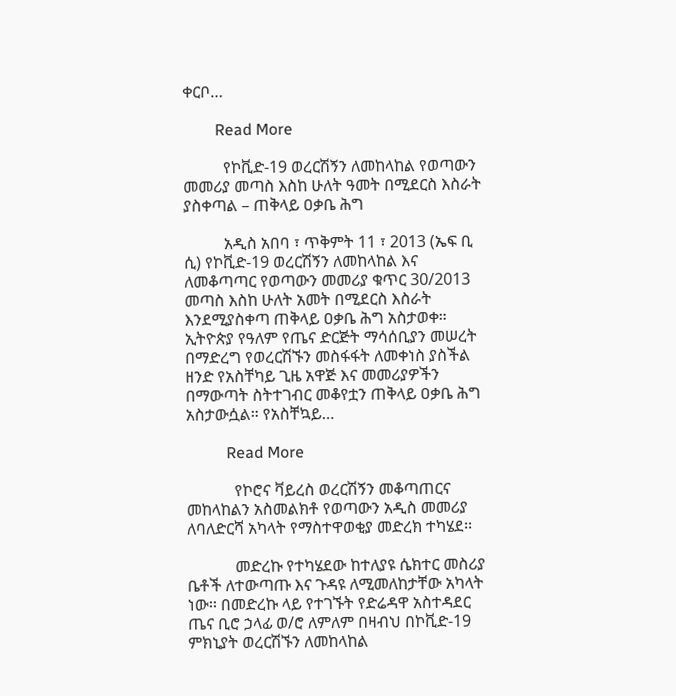ቀርቦ…

        Read More

          የኮቪድ-19 ወረርሽኝን ለመከላከል የወጣውን መመሪያ መጣስ እስከ ሁለት ዓመት በሚደርስ እስራት ያስቀጣል – ጠቅላይ ዐቃቤ ሕግ

          አዲስ አበባ ፣ ጥቅምት 11 ፣ 2013 (ኤፍ ቢ ሲ) የኮቪድ-19 ወረርሽኝን ለመከላከል እና ለመቆጣጣር የወጣውን መመሪያ ቁጥር 30/2013 መጣስ እስከ ሁለት አመት በሚደርስ እስራት እንደሚያስቀጣ ጠቅላይ ዐቃቤ ሕግ አስታወቀ። ኢትዮጵያ የዓለም የጤና ድርጅት ማሳሰቢያን መሠረት በማድረግ የወረርሽኙን መስፋፋት ለመቀነስ ያስችል ዘንድ የአስቸካይ ጊዜ አዋጅ እና መመሪያዎችን በማውጣት ስትተገብር መቆየቷን ጠቅላይ ዐቃቤ ሕግ አስታውሷል። የአስቸኳይ…

          Read More

            የኮሮና ቫይረስ ወረርሽኝን መቆጣጠርና መከላከልን አስመልክቶ የወጣውን አዲስ መመሪያ ለባለድርሻ አካላት የማስተዋወቂያ መድረክ ተካሄደ፡፡

            መድረኩ የተካሄደው ከተለያዩ ሴክተር መስሪያ ቤቶች ለተውጣጡ እና ጉዳዩ ለሚመለከታቸው አካላት ነው፡፡ በመድረኩ ላይ የተገኙት የድሬዳዋ አስተዳደር ጤና ቢሮ ኃላፊ ወ/ሮ ለምለም በዛብህ በኮቪድ-19 ምክኒያት ወረርሽኙን ለመከላከል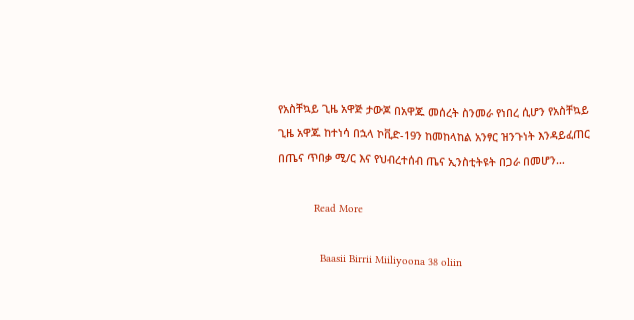የአስቸኳይ ጊዜ አዋጅ ታውጆ በአዋጁ መሰረት ስንመራ የነበረ ሲሆን የአስቸኳይ ጊዜ አዋጁ ከተነሳ በኋላ ኮቪድ-19ን ከመከላከል አንፃር ዝንጉነት እንዳይፈጠር በጤና ጥበቃ ሚ/ር እና የህብረተሰብ ጤና ኢንስቲትዩት በጋራ በመሆን…

            Read More

              Baasii Birrii Miiliyoona 38 oliin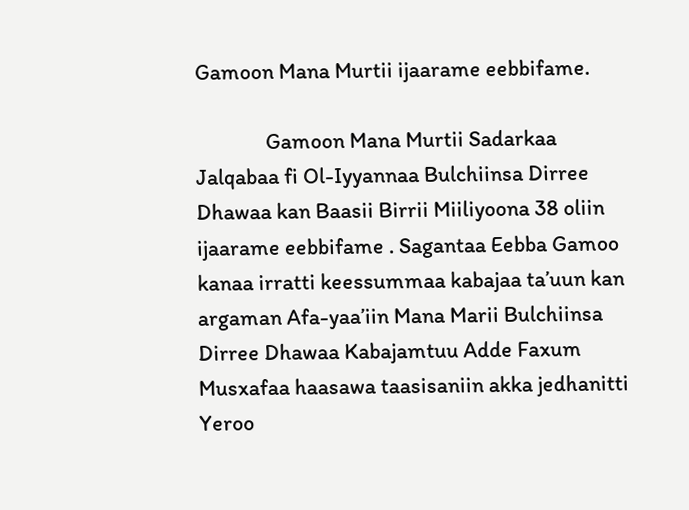Gamoon Mana Murtii ijaarame eebbifame.

              Gamoon Mana Murtii Sadarkaa Jalqabaa fi Ol-Iyyannaa Bulchiinsa Dirree Dhawaa kan Baasii Birrii Miiliyoona 38 oliin ijaarame eebbifame . Sagantaa Eebba Gamoo kanaa irratti keessummaa kabajaa ta’uun kan argaman Afa-yaa’iin Mana Marii Bulchiinsa Dirree Dhawaa Kabajamtuu Adde Faxum Musxafaa haasawa taasisaniin akka jedhanitti Yeroo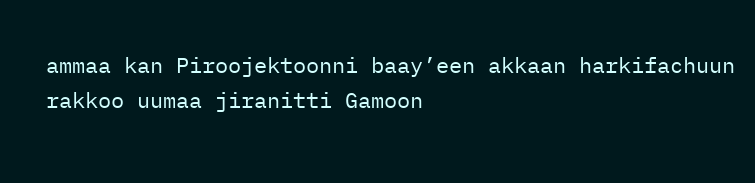ammaa kan Piroojektoonni baay’een akkaan harkifachuun rakkoo uumaa jiranitti Gamoon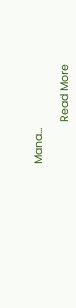Mana…

              Read More